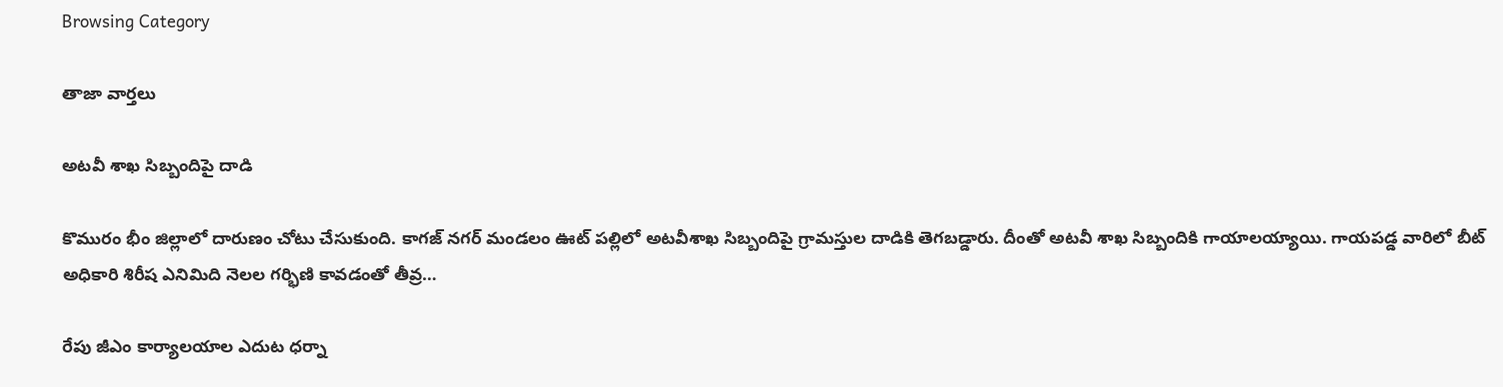Browsing Category

తాజా వార్తలు

అట‌వీ శాఖ సిబ్బందిపై దాడి

కొమురం భీం జిల్లాలో దారుణం చోటు చేసుకుంది. కాగజ్ నగర్ మండలం ఊట్ పల్లిలో అటవీశాఖ సిబ్బందిపై గ్రామస్తుల దాడికి తెగ‌బ‌డ్డారు. దీంతో అట‌వీ శాఖ సిబ్బందికి గాయాల‌య్యాయి. గాయ‌ప‌డ్డ వారిలో బీట్ అధికారి శిరీష ఎనిమిది నెల‌ల గ‌ర్భిణి కావ‌డంతో తీవ్ర…

రేపు జీఎం కార్యాల‌యాల ఎదుట ధ‌ర్నా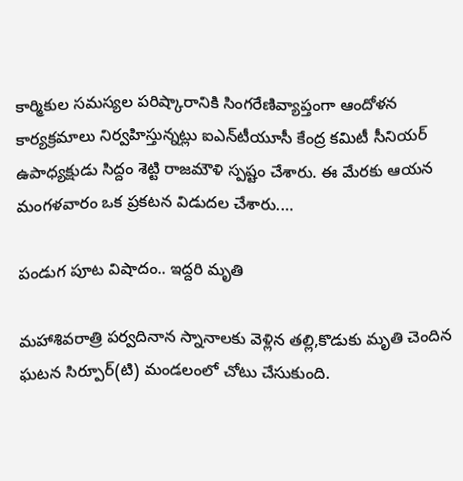కార్మికుల స‌మ‌స్య‌ల ప‌రిష్కారానికి సింగ‌రేణివ్యాప్తంగా ఆందోళ‌న కార్య‌క్ర‌మాలు నిర్వ‌హిస్తున్న‌ట్లు ఐఎన్‌టీయూసీ కేంద్ర క‌మిటీ సీనియ‌ర్ ఉపాధ్య‌క్షుడు సిద్దం శెట్టి రాజమౌళి స్ప‌ష్టం చేశారు. ఈ మేర‌కు ఆయ‌న మంగ‌ళ‌వారం ఒక ప్ర‌క‌ట‌న విడుద‌ల చేశారు.…

పండుగ పూట విషాదం.. ఇద్ద‌రి మృతి

మ‌హాశివరాత్రి ప‌ర్వ‌దినాన స్నానాల‌కు వెళ్లిన త‌ల్లి,కొడుకు మృతి చెందిన ఘ‌ట‌న సిర్పూర్‌(టి) మండ‌లంలో చోటు చేసుకుంది.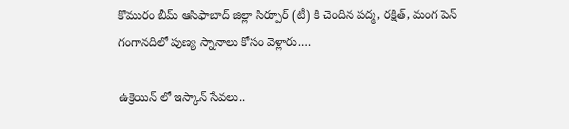కొమురం బీమ్ ఆసిఫాబాద్ జిల్లా సిర్పూర్ (టీ) కి చెందిన ప‌ద్మ‌, ర‌క్షిత్, మంగ పెన్ గంగానదిలో పుణ్య స్నానాలు కోసం వెళ్లారు.…

ఉక్రెయిన్ లో ఇస్కాన్ సేవలు..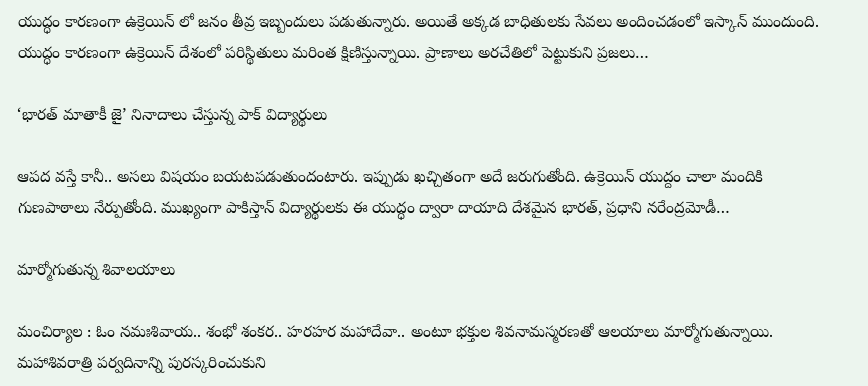యుద్ధం కారణంగా ఉక్రెయిన్ లో జ‌నం తీవ్ర ఇబ్బందులు ప‌డుతున్నారు. అయితే అక్క‌డ బాధితుల‌కు సేవ‌లు అందించ‌డంలో ఇస్కాన్ ముందుంది. యుద్ధం కారణంగా ఉక్రెయిన్ దేశంలో పరిస్థితులు మరింత క్షిణిస్తున్నాయి. ప్రాణాలు అరచేతిలో పెట్టుకుని ప్రజలు…

‘భారత్ మాతాకీ జై’ నినాదాలు చేస్తున్న పాక్ విద్యార్థులు

ఆప‌ద వ‌స్తే కానీ.. అస‌లు విష‌యం బ‌య‌ట‌ప‌డుతుందంటారు. ఇప్పుడు ఖ‌చ్చితంగా అదే జ‌రుగుతోంది. ఉక్రెయిన్ యుద్దం చాలా మందికి గుణ‌పాఠాలు నేర్పుతోంది. ముఖ్యంగా పాకిస్తాన్ విద్యార్థుల‌కు ఈ యుద్ధం ద్వారా దాయాది దేశ‌మైన భార‌త్, ప్ర‌ధాని న‌రేంద్ర‌మోడీ…

మార్మోగుతున్న శివాల‌యాలు

మంచిర్యాల : ఓం నమఃశివాయ.. శంభో శంకర.. హరహర మహాదేవా.. అంటూ భక్తుల శివనామస్మరణతో ఆలయాలు మార్మోగుతున్నాయి. మ‌హాశివ‌రాత్రి ప‌ర్వ‌దినాన్ని పుర‌స్క‌రించుకుని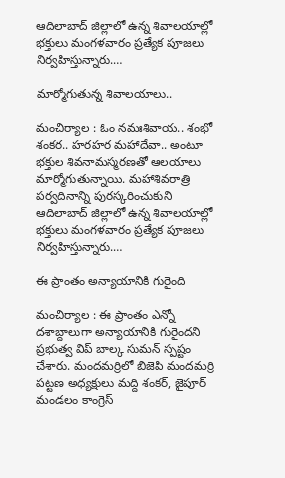ఆదిలాబాద్ జిల్లాలో ఉన్న శివాలయాల్లో భక్తులు మంగళవారం ప్రత్యేక పూజలు నిర్వహిస్తున్నారు.…

మార్మోగుతున్న శివాల‌యాలు..

మంచిర్యాల : ఓం నమఃశివాయ.. శంభో శంకర.. హరహర మహాదేవా.. అంటూ భక్తుల శివనామస్మరణతో ఆలయాలు మార్మోగుతున్నాయి. మ‌హాశివ‌రాత్రి ప‌ర్వ‌దినాన్ని పుర‌స్క‌రించుకుని ఆదిలాబాద్ జిల్లాలో ఉన్న శివాలయాల్లో భక్తులు మంగళవారం ప్రత్యేక పూజలు నిర్వహిస్తున్నారు.…

ఈ ప్రాంతం అన్యాయానికి గురైంది

మంచిర్యాల : ఈ ప్రాంతం ఎన్నో ద‌శాబ్దాలుగా అన్యాయానికి గురైంద‌ని ప్ర‌భుత్వ విప్ బాల్క సుమ‌న్ స్ప‌ష్టం చేశారు. మంద‌మ‌ర్రిలో బిజెపి మంద‌మ‌ర్రి పట్టణ అధ్యక్షులు మద్ది శంకర్, జైపూర్ మండలం కాంగ్రెస్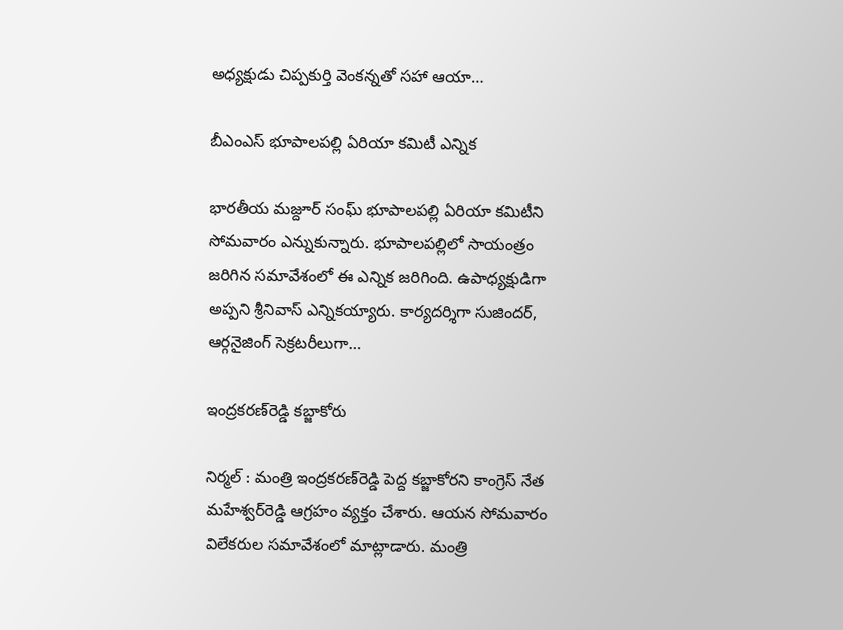అధ్యక్షుడు చిప్పకుర్తి వెంకన్న‌తో స‌హా ఆయా…

బీఎంఎస్ భూపాలప‌ల్లి ఏరియా క‌మిటీ ఎన్నిక

భార‌తీయ మజ్దూర్ సంఘ్ భూపాల‌ప‌ల్లి ఏరియా క‌మిటీని సోమ‌వారం ఎన్నుకున్నారు. భూపాలప‌ల్లిలో సాయంత్రం జ‌రిగిన స‌మావేశంలో ఈ ఎన్నిక జ‌రిగింది. ఉపాధ్య‌క్షుడిగా అప్ప‌ని శ్రీ‌నివాస్ ఎన్నిక‌య్యారు. కార్య‌ద‌ర్శిగా సుజింద‌ర్‌, ఆర్గ‌నైజింగ్ సెక్ర‌ట‌రీలుగా…

ఇంద్ర‌క‌ర‌ణ్‌రెడ్డి క‌బ్జాకోరు

నిర్మ‌ల్ : మ‌ంత్రి ఇంద్ర‌క‌ర‌ణ్‌రెడ్డి పెద్ద క‌బ్జాకోర‌ని కాంగ్రెస్ నేత మ‌హేశ్వ‌ర్‌రెడ్డి ఆగ్ర‌హం వ్య‌క్తం చేశారు. ఆయ‌న సోమ‌వారం విలేక‌రుల స‌మావేశంలో మాట్లాడారు. మంత్రి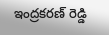ఇంద్రకరణ్ రెడ్డి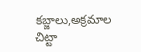కబ్జాలు,అక్రమాల చిట్టా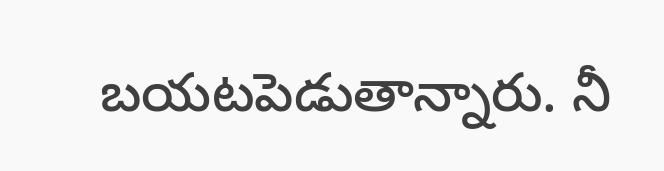బయటపెడుతాన్నారు. నీ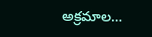అక్రమాల…